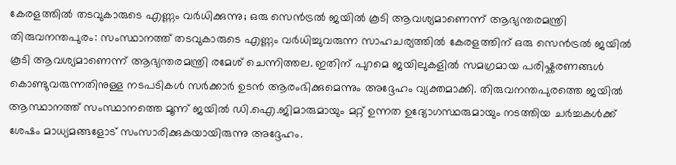കേരളത്തിൽ തടവുകാരുടെ എണ്ണം വർധിക്കുന്നു; ഒരു സെൻട്രൽ ജയിൽ കൂടി ആവശ്യമാണെന്ന് ആഭ്യന്തരമന്ത്രി
തിരുവനന്തപുരം: സംസ്ഥാനത്ത് തടവുകാരുടെ എണ്ണം വർധിച്ചുവരുന്ന സാഹചര്യത്തിൽ കേരളത്തിന് ഒരു സെൻട്രൽ ജയിൽ കൂടി ആവശ്യമാണെന്ന് ആഭ്യന്തരമന്ത്രി രമേശ് ചെന്നിത്തല. ഇതിന് പുറമെ ജയിലുകളിൽ സമഗ്രമായ പരിഷ്കരണങ്ങൾ കൊണ്ടുവരുന്നതിനുള്ള നടപടികൾ സർക്കാർ ഉടൻ ആരംഭിക്കുമെന്നും അദ്ദേഹം വ്യക്തമാക്കി. തിരുവനന്തപുരത്തെ ജയിൽ ആസ്ഥാനത്ത് സംസ്ഥാനത്തെ മൂന്ന് ജയിൽ ഡി.ഐ.ജിമാരുമായും മറ്റ് ഉന്നത ഉദ്യോഗസ്ഥരുമായും നടത്തിയ ചർച്ചകൾക്ക് ശേഷം മാധ്യമങ്ങളോട് സംസാരിക്കുകയായിരുന്നു അദ്ദേഹം.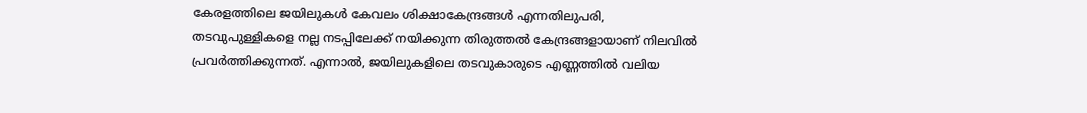കേരളത്തിലെ ജയിലുകൾ കേവലം ശിക്ഷാകേന്ദ്രങ്ങൾ എന്നതിലുപരി, തടവുപുള്ളികളെ നല്ല നടപ്പിലേക്ക് നയിക്കുന്ന തിരുത്തൽ കേന്ദ്രങ്ങളായാണ് നിലവിൽ പ്രവർത്തിക്കുന്നത്. എന്നാൽ, ജയിലുകളിലെ തടവുകാരുടെ എണ്ണത്തിൽ വലിയ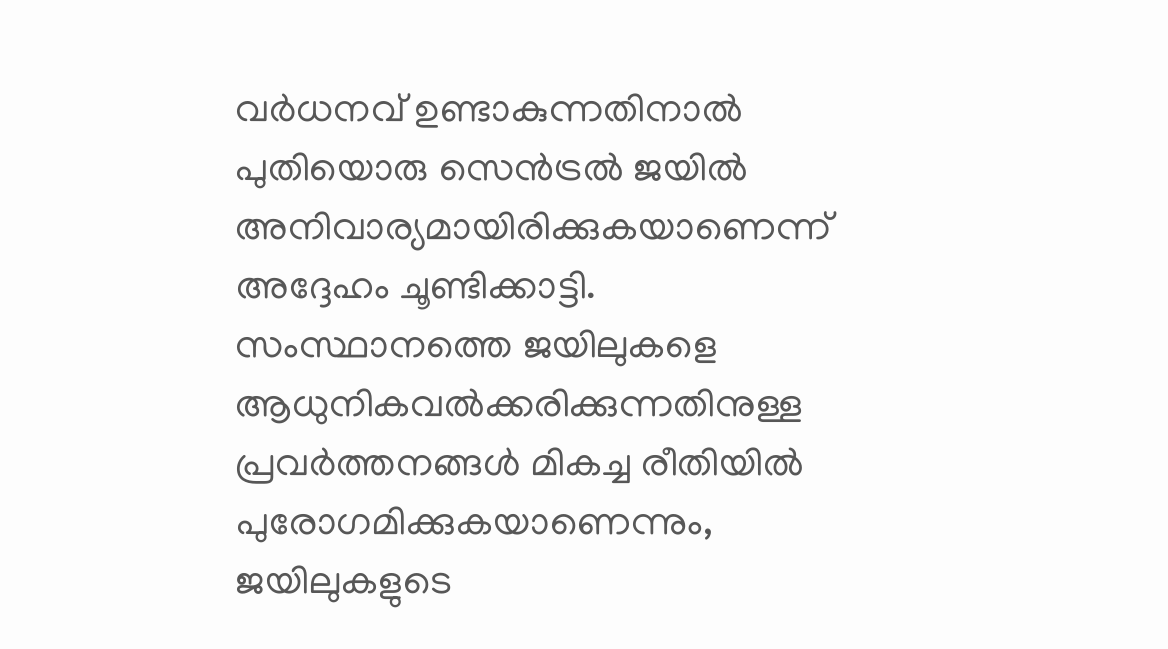വർധനവ് ഉണ്ടാകുന്നതിനാൽ പുതിയൊരു സെൻട്രൽ ജയിൽ അനിവാര്യമായിരിക്കുകയാണെന്ന് അദ്ദേഹം ചൂണ്ടിക്കാട്ടി. സംസ്ഥാനത്തെ ജയിലുകളെ ആധുനികവൽക്കരിക്കുന്നതിനുള്ള പ്രവർത്തനങ്ങൾ മികച്ച രീതിയിൽ പുരോഗമിക്കുകയാണെന്നും, ജയിലുകളുടെ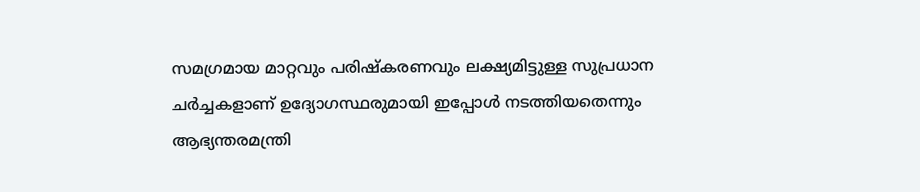സമഗ്രമായ മാറ്റവും പരിഷ്കരണവും ലക്ഷ്യമിട്ടുള്ള സുപ്രധാന ചർച്ചകളാണ് ഉദ്യോഗസ്ഥരുമായി ഇപ്പോൾ നടത്തിയതെന്നും ആഭ്യന്തരമന്ത്രി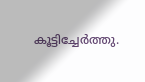കൂട്ടിച്ചേർത്തു.